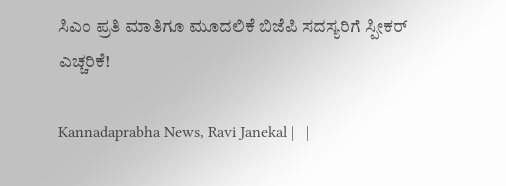ಸಿಎಂ ಪ್ರತಿ ಮಾತಿಗೂ ಮೂದಲಿಕೆ ಬಿಜೆಪಿ ಸದಸ್ಯರಿಗೆ ಸ್ಪೀಕರ್‌ ಎಚ್ಚರಿಕೆ!

Kannadaprabha News, Ravi Janekal |   |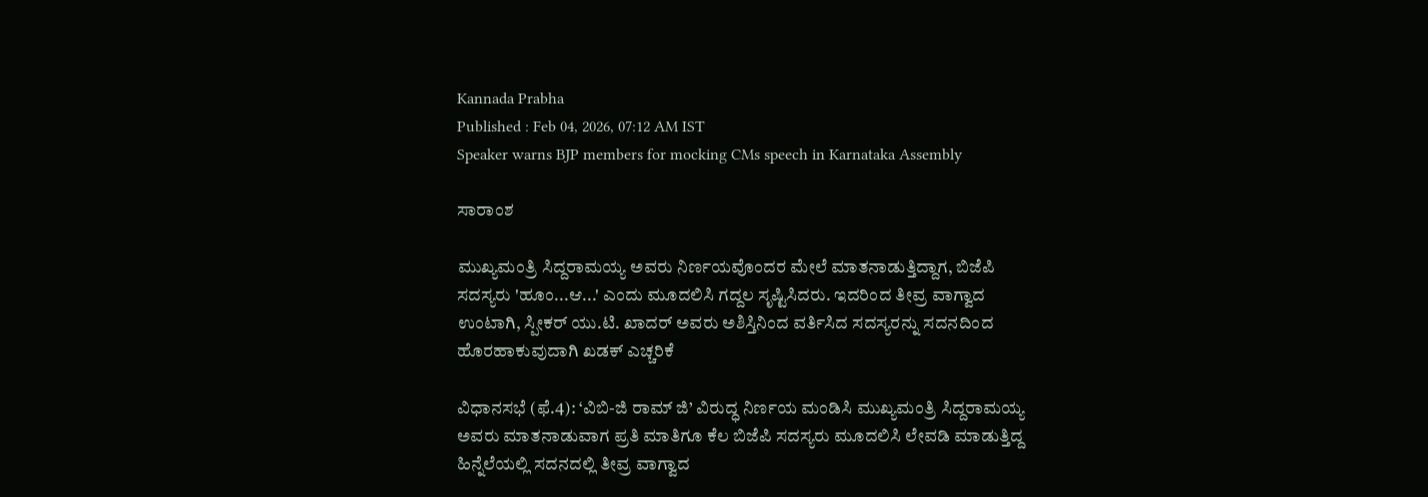Kannada Prabha
Published : Feb 04, 2026, 07:12 AM IST
Speaker warns BJP members for mocking CMs speech in Karnataka Assembly

ಸಾರಾಂಶ

ಮುಖ್ಯಮಂತ್ರಿ ಸಿದ್ದರಾಮಯ್ಯ ಅವರು ನಿರ್ಣಯವೊಂದರ ಮೇಲೆ ಮಾತನಾಡುತ್ತಿದ್ದಾಗ, ಬಿಜೆಪಿ ಸದಸ್ಯರು 'ಹೂಂ...ಆ...' ಎಂದು ಮೂದಲಿಸಿ ಗದ್ದಲ ಸೃಷ್ಟಿಸಿದರು. ಇದರಿಂದ ತೀವ್ರ ವಾಗ್ವಾದ ಉಂಟಾಗಿ, ಸ್ಪೀಕರ್ ಯು.ಟಿ. ಖಾದರ್ ಅವರು ಅಶಿಸ್ತಿನಿಂದ ವರ್ತಿಸಿದ ಸದಸ್ಯರನ್ನು ಸದನದಿಂದ ಹೊರಹಾಕುವುದಾಗಿ ಖಡಕ್ ಎಚ್ಚರಿಕೆ

ವಿಧಾನಸಭೆ (ಫೆ.4): ‘ವಿಬಿ-ಜಿ ರಾಮ್‌ ಜಿ’ ವಿರುದ್ಧ ನಿರ್ಣಯ ಮಂಡಿಸಿ ಮುಖ್ಯಮಂತ್ರಿ ಸಿದ್ದರಾಮಯ್ಯ ಅವರು ಮಾತನಾಡುವಾಗ ಪ್ರತಿ ಮಾತಿಗೂ ಕೆಲ ಬಿಜೆಪಿ ಸದಸ್ಯರು ಮೂದಲಿಸಿ ಲೇವಡಿ ಮಾಡುತ್ತಿದ್ದ ಹಿನ್ನೆಲೆಯಲ್ಲಿ ಸದನದಲ್ಲಿ ತೀವ್ರ ವಾಗ್ವಾದ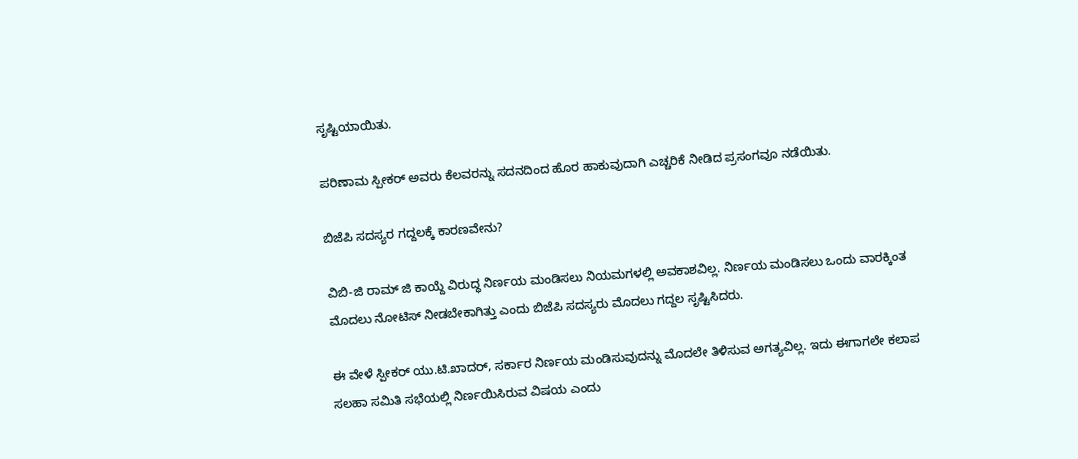ಸೃಷ್ಟಿಯಾಯಿತು.

ಪರಿಣಾಮ ಸ್ಪೀಕರ್‌ ಅವರು ಕೆಲವರನ್ನು ಸದನದಿಂದ ಹೊರ ಹಾಕುವುದಾಗಿ ಎಚ್ಚರಿಕೆ ನೀಡಿದ ಪ್ರಸಂಗವೂ ನಡೆಯಿತು.

ಬಿಜೆಪಿ ಸದಸ್ಯರ ಗದ್ದಲಕ್ಕೆ ಕಾರಣವೇನು?

ವಿಬಿ-ಜಿ ರಾಮ್‌ ಜಿ ಕಾಯ್ದೆ ವಿರುದ್ಧ ನಿರ್ಣಯ ಮಂಡಿಸಲು ನಿಯಮಗಳಲ್ಲಿ ಅವಕಾಶವಿಲ್ಲ. ನಿರ್ಣಯ ಮಂಡಿಸಲು ಒಂದು ವಾರಕ್ಕಿಂತ ಮೊದಲು ನೋಟಿಸ್‌ ನೀಡಬೇಕಾಗಿತ್ತು ಎಂದು ಬಿಜೆಪಿ ಸದಸ್ಯರು ಮೊದಲು ಗದ್ದಲ ಸೃಷ್ಟಿಸಿದರು.

ಈ ವೇಳೆ ಸ್ಪೀಕರ್‌ ಯು.ಟಿ.ಖಾದರ್, ಸರ್ಕಾರ ನಿರ್ಣಯ ಮಂಡಿಸುವುದನ್ನು ಮೊದಲೇ ತಿಳಿಸುವ ಅಗತ್ಯವಿಲ್ಲ. ಇದು ಈಗಾಗಲೇ ಕಲಾಪ ಸಲಹಾ ಸಮಿತಿ ಸಭೆಯಲ್ಲಿ ನಿರ್ಣಯಿಸಿರುವ ವಿಷಯ ಎಂದು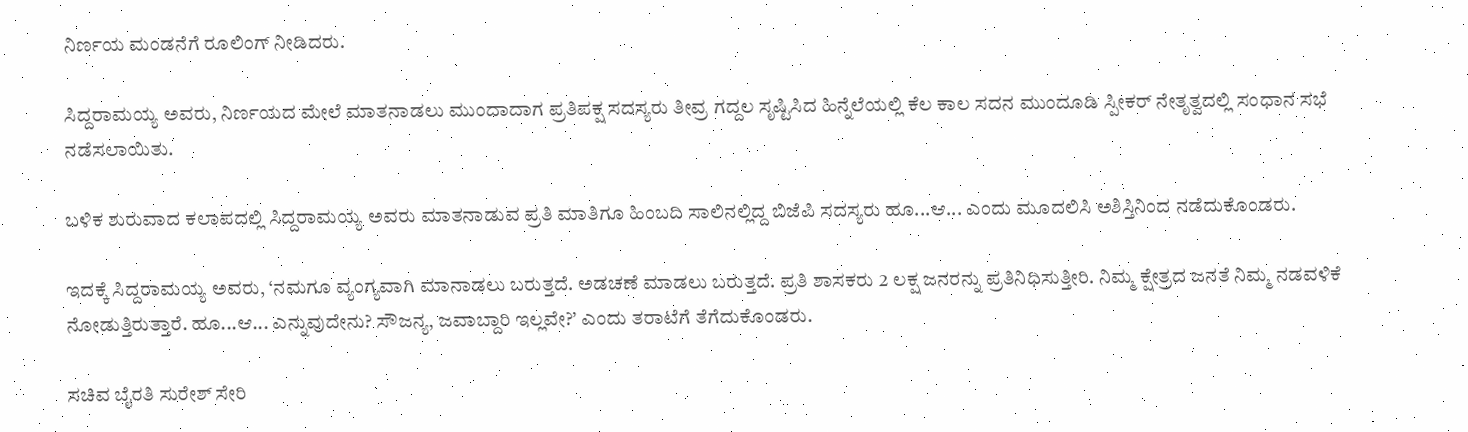ನಿರ್ಣಯ ಮಂಡನೆಗೆ ರೂಲಿಂಗ್‌ ನೀಡಿದರು.

ಸಿದ್ದರಾಮಯ್ಯ ಅವರು, ನಿರ್ಣಯದ ಮೇಲೆ ಮಾತನಾಡಲು ಮುಂದಾದಾಗ ಪ್ರತಿಪಕ್ಷ ಸದಸ್ಯರು ತೀವ್ರ ಗದ್ದಲ ಸೃಷ್ಟಿಸಿದ ಹಿನ್ನೆಲೆಯಲ್ಲಿ ಕೆಲ ಕಾಲ ಸದನ ಮುಂದೂಡಿ ಸ್ಪೀಕರ್ ನೇತೃತ್ವದಲ್ಲಿ ಸಂಧಾನ ಸಭೆ ನಡೆಸಲಾಯಿತು.

ಬಳಿಕ ಶುರುವಾದ ಕಲಾಪದಲ್ಲಿ ಸಿದ್ದರಾಮಯ್ಯ ಅವರು ಮಾತನಾಡುವ ಪ್ರತಿ ಮಾತಿಗೂ ಹಿಂಬದಿ ಸಾಲಿನಲ್ಲಿದ್ದ ಬಿಜೆಪಿ ಸದಸ್ಯರು ಹೂ...ಆ... ಎಂದು ಮೂದಲಿಸಿ ಅಶಿಸ್ತಿನಿಂದ ನಡೆದುಕೊಂಡರು.

ಇದಕ್ಕೆ ಸಿದ್ದರಾಮಯ್ಯ ಅವರು, ‘ನಮಗೂ ವ್ಯಂಗ್ಯವಾಗಿ ಮಾನಾಡಲು ಬರುತ್ತದೆ. ಅಡಚಣೆ ಮಾಡಲು ಬರುತ್ತದೆ. ಪ್ರತಿ ಶಾಸಕರು 2 ಲಕ್ಷ ಜನರನ್ನು ಪ್ರತಿನಿಧಿಸುತ್ತೀರಿ. ನಿಮ್ಮ ಕ್ಷೇತ್ರದ ಜನತೆ ನಿಮ್ಮ ನಡವಳಿಕೆ ನೋಡುತ್ತಿರುತ್ತಾರೆ. ಹೂ...ಆ... ಎನ್ನುವುದೇನು? ಸೌಜನ್ಯ, ಜವಾಬ್ದಾರಿ ಇಲ್ಲವೇ?’ ಎಂದು ತರಾಟೆಗೆ ತೆಗೆದುಕೊಂಡರು.

ಸಚಿವ ಬೈರತಿ ಸುರೇಶ್ ಸೇರಿ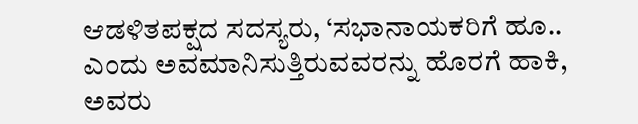ಆಡಳಿತಪಕ್ಷದ ಸದಸ್ಯರು, ‘ಸಭಾನಾಯಕರಿಗೆ ಹೂ.. ಎಂದು ಅವಮಾನಿಸುತ್ತಿರುವವರನ್ನು ಹೊರಗೆ ಹಾಕಿ, ಅವರು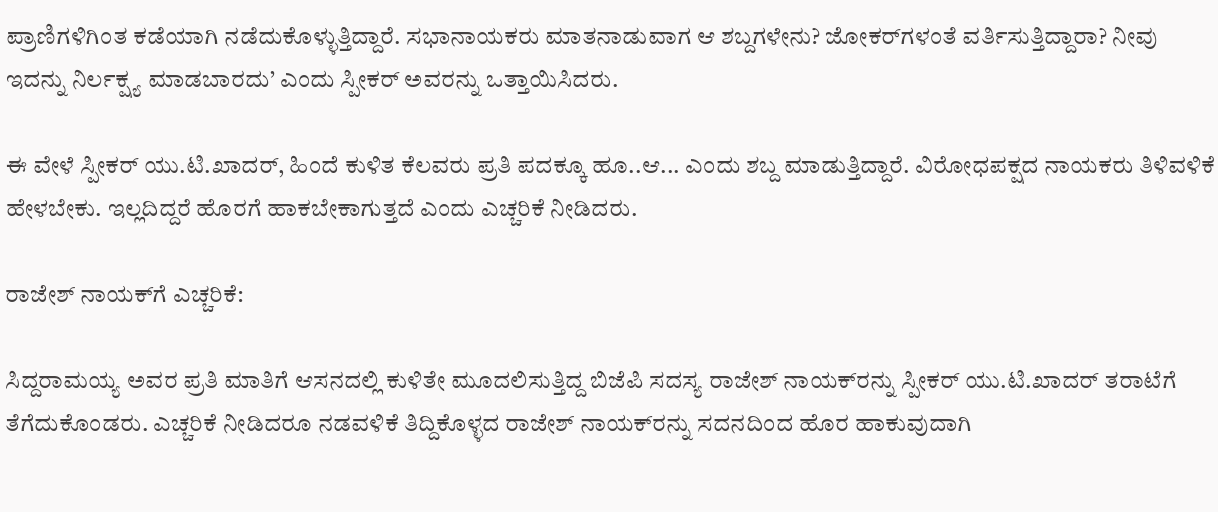ಪ್ರಾಣಿಗಳಿಗಿಂತ ಕಡೆಯಾಗಿ ನಡೆದುಕೊಳ್ಳುತ್ತಿದ್ದಾರೆ. ಸಭಾನಾಯಕರು ಮಾತನಾಡುವಾಗ ಆ ಶಬ್ದಗಳೇನು? ಜೋಕರ್‌ಗಳಂತೆ ವರ್ತಿಸುತ್ತಿದ್ದಾರಾ? ನೀವು ಇದನ್ನು ನಿರ್ಲಕ್ಷ್ಯ ಮಾಡಬಾರದು’ ಎಂದು ಸ್ಪೀಕರ್‌ ಅವರನ್ನು ಒತ್ತಾಯಿಸಿದರು.

ಈ ವೇಳೆ ಸ್ಪೀಕರ್‌ ಯು.ಟಿ.ಖಾದರ್, ಹಿಂದೆ ಕುಳಿತ ಕೆಲವರು ಪ್ರತಿ ಪದಕ್ಕೂ ಹೂ..ಆ... ಎಂದು ಶಬ್ದ ಮಾಡುತ್ತಿದ್ದಾರೆ. ವಿರೋಧಪಕ್ಷದ ನಾಯಕರು ತಿಳಿವಳಿಕೆ ಹೇಳಬೇಕು. ಇಲ್ಲದಿದ್ದರೆ ಹೊರಗೆ ಹಾಕಬೇಕಾಗುತ್ತದೆ ಎಂದು ಎಚ್ಚರಿಕೆ ನೀಡಿದರು.

ರಾಜೇಶ್ ನಾಯಕ್‌ಗೆ ಎಚ್ಚರಿಕೆ:

ಸಿದ್ದರಾಮಯ್ಯ ಅವರ ಪ್ರತಿ ಮಾತಿಗೆ ಆಸನದಲ್ಲಿ ಕುಳಿತೇ ಮೂದಲಿಸುತ್ತಿದ್ದ ಬಿಜೆಪಿ ಸದಸ್ಯ ರಾಜೇಶ್ ನಾಯಕ್‌ರನ್ನು ಸ್ಪೀಕರ್‌ ಯು.ಟಿ.ಖಾದರ್ ತರಾಟೆಗೆ ತೆಗೆದುಕೊಂಡರು. ಎಚ್ಚರಿಕೆ ನೀಡಿದರೂ ನಡವಳಿಕೆ ತಿದ್ದಿಕೊಳ್ಳದ ರಾಜೇಶ್ ನಾಯಕ್‌ರನ್ನು ಸದನದಿಂದ ಹೊರ ಹಾಕುವುದಾಗಿ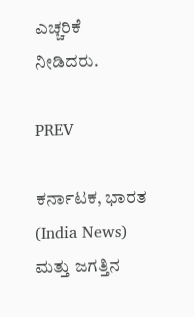ಎಚ್ಚರಿಕೆ ನೀಡಿದರು.

PREV

ಕರ್ನಾಟಕ, ಭಾರತ (India News) ಮತ್ತು ಜಗತ್ತಿನ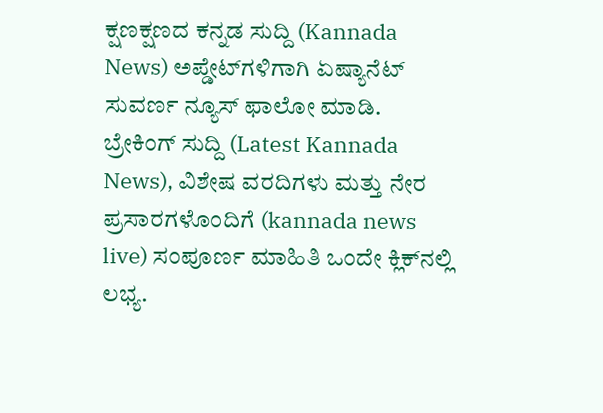ಕ್ಷಣಕ್ಷಣದ ಕನ್ನಡ ಸುದ್ದಿ (Kannada News) ಅಪ್ಡೇಟ್‌ಗಳಿಗಾಗಿ ಏಷ್ಯಾನೆಟ್ ಸುವರ್ಣ ನ್ಯೂಸ್‌ ಫಾಲೋ ಮಾಡಿ. ಬ್ರೇಕಿಂಗ್ ಸುದ್ದಿ (Latest Kannada News), ವಿಶೇಷ ವರದಿಗಳು ಮತ್ತು ನೇರ ಪ್ರಸಾರಗಳೊಂದಿಗೆ (kannada news live) ಸಂಪೂರ್ಣ ಮಾಹಿತಿ ಒಂದೇ ಕ್ಲಿಕ್‌ನಲ್ಲಿ ಲಭ್ಯ.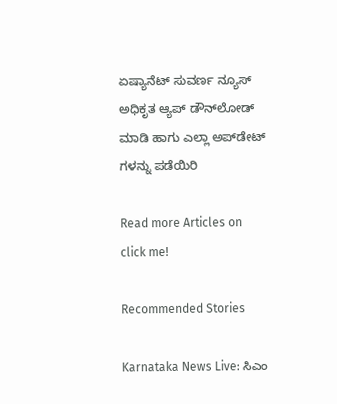ಏಷ್ಯಾನೆಟ್ ಸುವರ್ಣ ನ್ಯೂಸ್ ಅಧಿಕೃತ ಆ್ಯಪ್ ಡೌನ್‌ಲೋಡ್ ಮಾಡಿ ಹಾಗು ಎಲ್ಲಾ ಅಪ್‌ಡೇಟ್ ಗಳನ್ನು ಪಡೆಯಿರಿ

Read more Articles on
click me!

Recommended Stories

Karnataka News Live: ಸಿಎಂ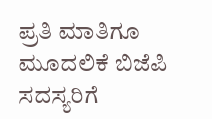ಪ್ರತಿ ಮಾತಿಗೂ ಮೂದಲಿಕೆ ಬಿಜೆಪಿ ಸದಸ್ಯರಿಗೆ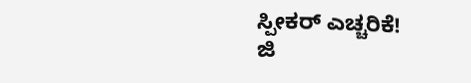ಸ್ಪೀಕರ್‌ ಎಚ್ಚರಿಕೆ!
ಜಿ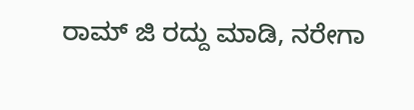ರಾಮ್‌ ಜಿ ರದ್ದು ಮಾಡಿ, ನರೇಗಾ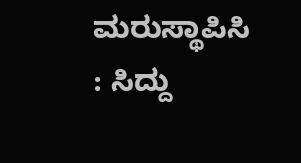ಮರುಸ್ಥಾಪಿಸಿ : ಸಿದ್ದು